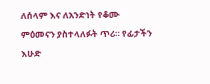ለሰላም እና ለአንድነት የቆሙ ምዕመናን ያስተላለፉት ጥሪ። የፊታችን እሁድ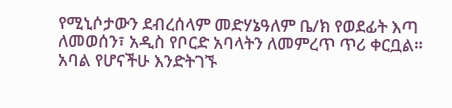የሚኒሶታውን ደብረሰላም መድሃኔዓለም ቤ/ክ የወደፊት እጣ ለመወሰን፣ አዲስ የቦርድ አባላትን ለመምረጥ ጥሪ ቀርቧል። አባል የሆናችሁ እንድትገኙ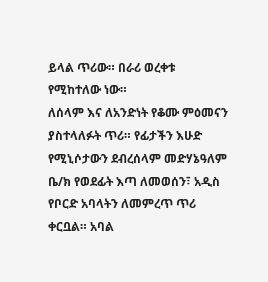ይላል ጥሪው። በራሪ ወረቀቱ የሚከተለው ነው።
ለሰላም እና ለአንድነት የቆሙ ምዕመናን ያስተላለፉት ጥሪ። የፊታችን እሁድ የሚኒሶታውን ደብረሰላም መድሃኔዓለም ቤ/ክ የወደፊት እጣ ለመወሰን፣ አዲስ የቦርድ አባላትን ለመምረጥ ጥሪ ቀርቧል። አባል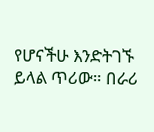የሆናችሁ እንድትገኙ ይላል ጥሪው። በራሪ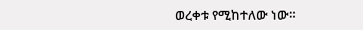ወረቀቱ የሚከተለው ነው።